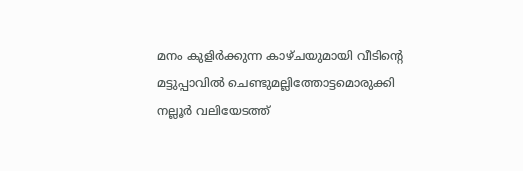മനം കുളിര്‍ക്കുന്ന കാഴ്ചയുമായി വീടിന്റെ മട്ടുപ്പാവില്‍ ചെണ്ടുമല്ലിത്തോട്ടമൊരുക്കി നല്ലൂര്‍ വലിയേടത്ത്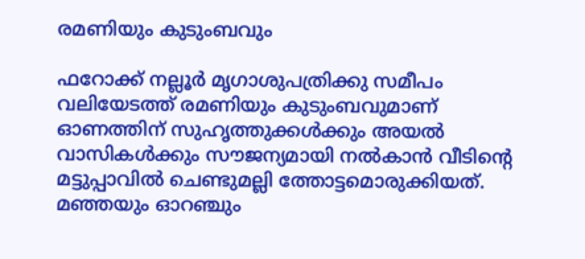രമണിയും കുടുംബവും

ഫറോക്ക് നല്ലൂര്‍ മൃഗാശുപത്രിക്കു സമീപം വലിയേടത്ത് രമണിയും കുടുംബവുമാണ് ഓണത്തിന് സുഹൃത്തുക്കള്‍ക്കും അയല്‍ വാസികള്‍ക്കും സൗജന്യമായി നല്‍കാന്‍ വീടിന്റെ മട്ടുപ്പാവില്‍ ചെണ്ടുമല്ലി ത്തോട്ടമൊരുക്കിയത്. മഞ്ഞയും ഓറഞ്ചും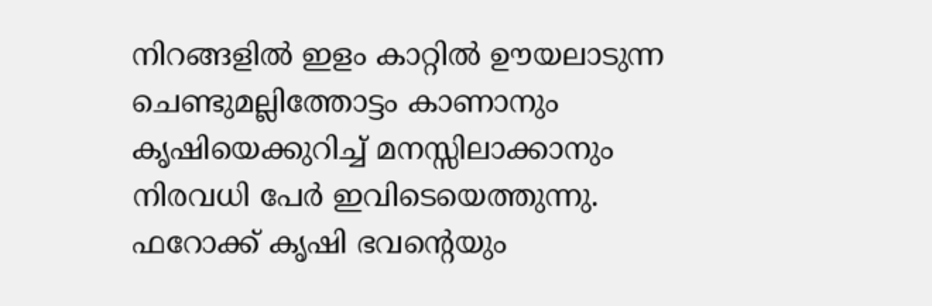നിറങ്ങളില്‍ ഇളം കാറ്റില്‍ ഊയലാടുന്ന ചെണ്ടുമല്ലിത്തോട്ടം കാണാനും കൃഷിയെക്കുറിച്ച് മനസ്സിലാക്കാനും നിരവധി പേര്‍ ഇവിടെയെത്തുന്നു. ഫറോക്ക് കൃഷി ഭവന്റെയും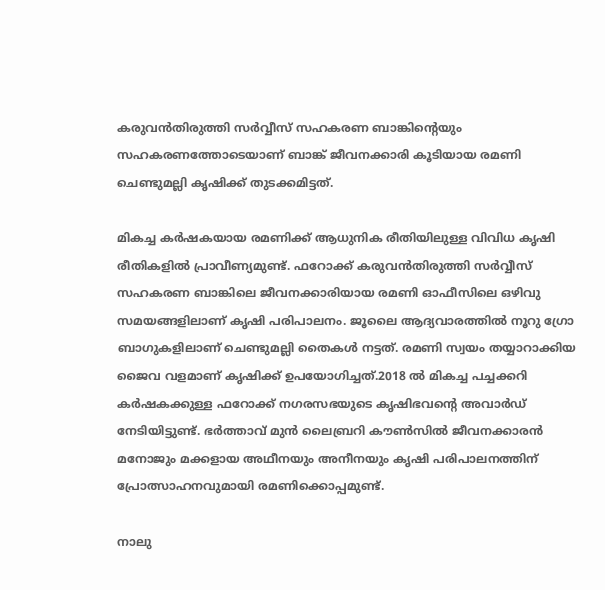കരുവന്‍തിരുത്തി സര്‍വ്വീസ് സഹകരണ ബാങ്കിന്റെയും സഹകരണത്തോടെയാണ് ബാങ്ക് ജീവനക്കാരി കൂടിയായ രമണി ചെണ്ടുമല്ലി കൃഷിക്ക് തുടക്കമിട്ടത്.

മികച്ച കര്‍ഷകയായ രമണിക്ക് ആധുനിക രീതിയിലുള്ള വിവിധ കൃഷി രീതികളില്‍ പ്രാവീണ്യമുണ്ട്. ഫറോക്ക് കരുവന്‍തിരുത്തി സര്‍വ്വീസ് സഹകരണ ബാങ്കിലെ ജീവനക്കാരിയായ രമണി ഓഫീസിലെ ഒഴിവു സമയങ്ങളിലാണ് കൃഷി പരിപാലനം. ജൂലൈ ആദ്യവാരത്തില്‍ നൂറു ഗ്രോ ബാഗുകളിലാണ് ചെണ്ടുമല്ലി തൈകള്‍ നട്ടത്. രമണി സ്വയം തയ്യാറാക്കിയ ജൈവ വളമാണ് കൃഷിക്ക് ഉപയോഗിച്ചത്.2018 ല്‍ മികച്ച പച്ചക്കറി കര്‍ഷകക്കുള്ള ഫറോക്ക് നഗരസഭയുടെ കൃഷിഭവന്റെ അവാര്‍ഡ് നേടിയിട്ടുണ്ട്. ഭര്‍ത്താവ് മുന്‍ ലൈബ്രറി കൗണ്‍സില്‍ ജീവനക്കാരന്‍ മനോജും മക്കളായ അഥീനയും അനീനയും കൃഷി പരിപാലനത്തിന് പ്രോത്സാഹനവുമായി രമണിക്കൊപ്പമുണ്ട്.

നാലു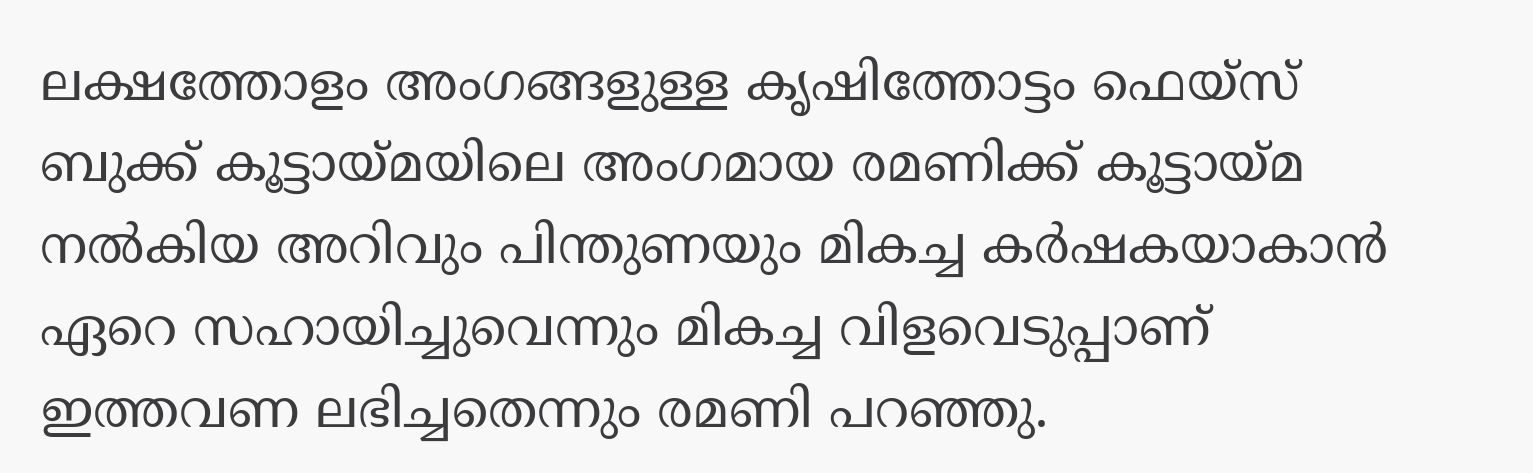ലക്ഷത്തോളം അംഗങ്ങളുള്ള കൃഷിത്തോട്ടം ഫെയ്‌സ് ബുക്ക് കൂട്ടായ്മയിലെ അംഗമായ രമണിക്ക് കൂട്ടായ്മ നല്‍കിയ അറിവും പിന്തുണയും മികച്ച കര്‍ഷകയാകാന്‍ ഏറെ സഹായിച്ചുവെന്നും മികച്ച വിളവെടുപ്പാണ് ഇത്തവണ ലഭിച്ചതെന്നും രമണി പറഞ്ഞു.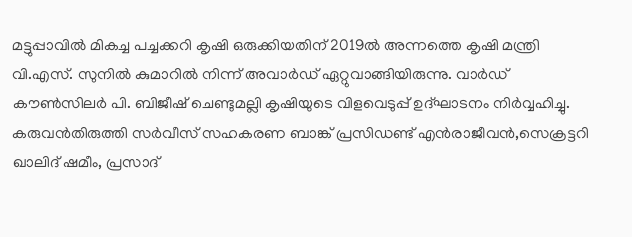മട്ടുപ്പാവില്‍ മികച്ച പച്ചക്കറി കൃഷി ഒരുക്കിയതിന് 2019ല്‍ അന്നത്തെ കൃഷി മന്ത്രി വി.എസ്. സുനില്‍ കുമാറില്‍ നിന്ന് അവാര്‍ഡ് ഏറ്റുവാങ്ങിയിരുന്നു. വാര്‍ഡ് കൗണ്‍സിലര്‍ പി. ബിജീഷ് ചെണ്ടുമല്ലി കൃഷിയുടെ വിളവെടുപ്പ് ഉദ്ഘാടനം നിര്‍വ്വഹിച്ചു. കരുവന്‍തിരുത്തി സര്‍വീസ് സഹകരണ ബാങ്ക് പ്രസിഡണ്ട് എന്‍രാജീവന്‍,സെക്രട്ടറി ഖാലിദ് ഷമീം, പ്രസാദ്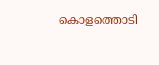കൊളത്തൊടി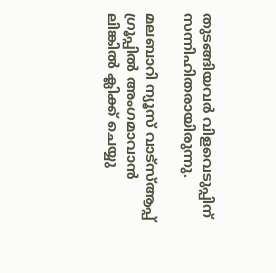തുടങ്ങിയവര്‍ വിളവെടുപ്പിന് സന്നിഹിതരായിരുന്നു.

മലബാറി ന്യൂസ് വാട്‌സ്ആപ്പ് ഗ്രൂപ്പില്‍ അംഗമാവാന്‍ ലിങ്കില്‍ ക്ലിക്ക് ചെയ്യു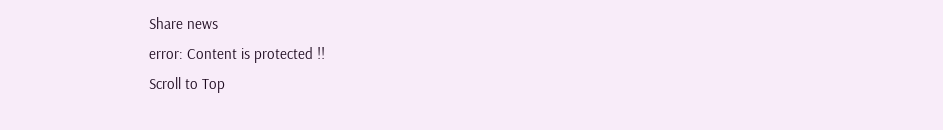Share news
error: Content is protected !!
Scroll to Top